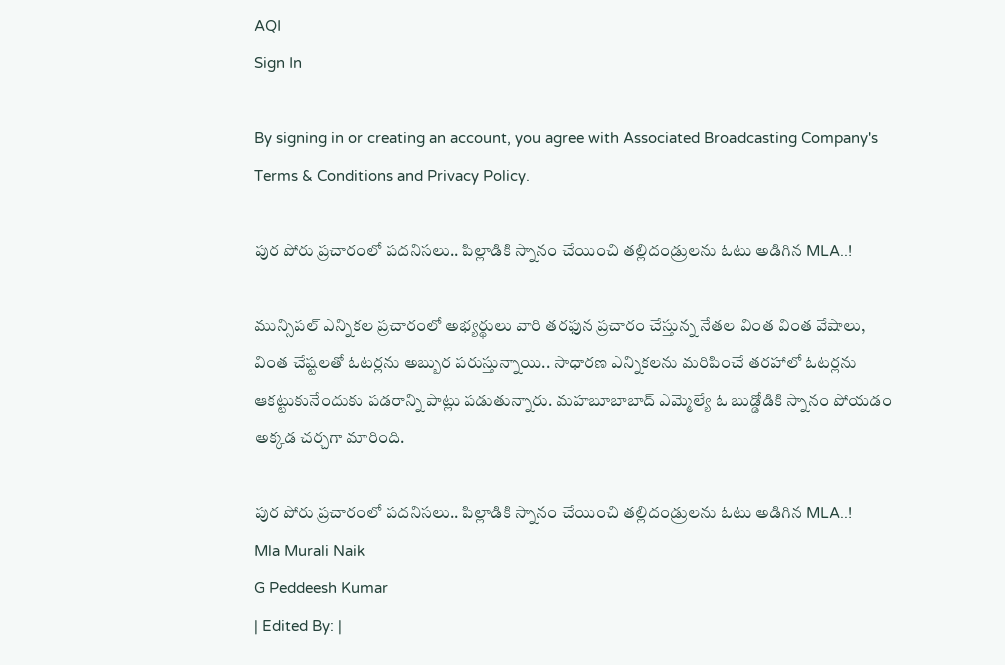AQI
Sign In

By signing in or creating an account, you agree with Associated Broadcasting Company's Terms & Conditions and Privacy Policy.

పుర పోరు ప్రచారంలో పదనిసలు.. పిల్లాడికి స్నానం చేయించి తల్లిదండ్రులను ఓటు అడిగిన MLA..!

మున్సిపల్ ఎన్నికల ప్రచారంలో అభ్యర్థులు వారి తరఫున ప్రచారం చేస్తున్న నేతల వింత వింత వేషాలు, వింత చేష్టలతో ఓటర్లను అబ్బుర పరుస్తున్నాయి.. సాధారణ ఎన్నికలను మరిపించే తరహాలో ఓటర్లను ఆకట్టుకునేందుకు పడరాన్ని పాట్లు పడుతున్నారు. మహబూబాబాద్ ఎమ్మెల్యే ఓ బుడ్డోడికి స్నానం పోయడం అక్కడ చర్చగా మారింది.

పుర పోరు ప్రచారంలో పదనిసలు.. పిల్లాడికి స్నానం చేయించి తల్లిదండ్రులను ఓటు అడిగిన MLA..!
Mla Murali Naik
G Peddeesh Kumar
| Edited By: |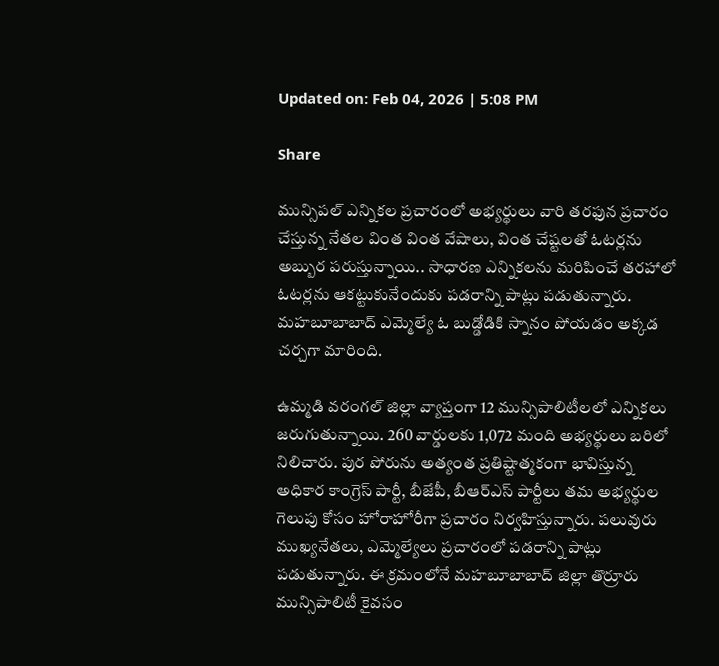Updated on: Feb 04, 2026 | 5:08 PM

Share

మున్సిపల్ ఎన్నికల ప్రచారంలో అభ్యర్థులు వారి తరఫున ప్రచారం చేస్తున్న నేతల వింత వింత వేషాలు, వింత చేష్టలతో ఓటర్లను అబ్బుర పరుస్తున్నాయి.. సాధారణ ఎన్నికలను మరిపించే తరహాలో ఓటర్లను ఆకట్టుకునేందుకు పడరాన్ని పాట్లు పడుతున్నారు. మహబూబాబాద్ ఎమ్మెల్యే ఓ బుడ్డోడికి స్నానం పోయడం అక్కడ చర్చగా మారింది.

ఉమ్మడి వరంగల్ జిల్లా వ్యాప్తంగా 12 మున్సిపాలిటీలలో ఎన్నికలు జరుగుతున్నాయి. 260 వార్డులకు 1,072 మంది అభ్యర్థులు బరిలో నిలిచారు. పుర పోరును అత్యంత ప్రతిష్టాత్మకంగా భావిస్తున్న అధికార కాంగ్రెస్ పార్టీ, బీజేపీ, బీఆర్ఎస్ పార్టీలు తమ అభ్యర్థుల గెలుపు కోసం హోరాహోరీగా ప్రచారం నిర్వహిస్తున్నారు. పలువురు ముఖ్యనేతలు, ఎమ్మెల్యేలు ప్రచారంలో పడరాన్ని పాట్లు పడుతున్నారు. ఈ క్రమంలోనే మహబూబాబాద్ జిల్లా తొర్రూరు మున్సిపాలిటీ కైవసం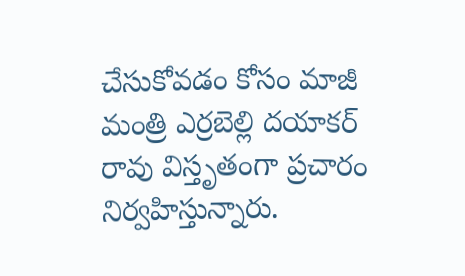చేసుకోవడం కోసం మాజీ మంత్రి ఎర్రబెల్లి దయాకర్ రావు విస్తృతంగా ప్రచారం నిర్వహిస్తున్నారు.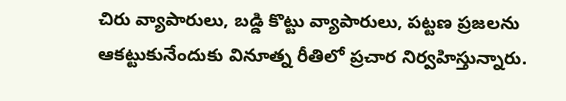చిరు వ్యాపారులు, బడ్డి కొట్టు వ్యాపారులు, పట్టణ ప్రజలను ఆకట్టుకునేందుకు వినూత్న రీతిలో ప్రచార నిర్వహిస్తున్నారు.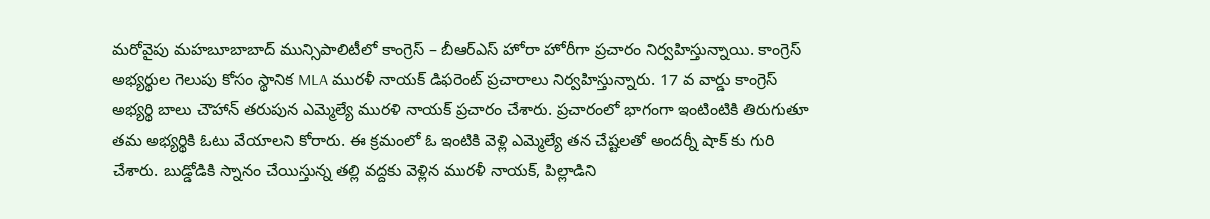మరోవైపు మహబూబాబాద్ మున్సిపాలిటీలో కాంగ్రెస్ – బీఆర్ఎస్ హోరా హోరీగా ప్రచారం నిర్వహిస్తున్నాయి. కాంగ్రెస్ అభ్యర్థుల గెలుపు కోసం స్థానిక MLA మురళీ నాయక్ డిఫరెంట్ ప్రచారాలు నిర్వహిస్తున్నారు. 17 వ వార్డు కాంగ్రెస్ అభ్యర్థి బాలు చౌహాన్ తరుపున ఎమ్మెల్యే మురళి నాయక్ ప్రచారం చేశారు. ప్రచారంలో భాగంగా ఇంటింటికి తిరుగుతూ తమ అభ్యర్థికి ఓటు వేయాలని కోరారు. ఈ క్రమంలో ఓ ఇంటికి వెళ్లి ఎమ్మెల్యే తన చేష్టలతో అందర్నీ షాక్ కు గురి చేశారు. బుడ్డోడికి స్నానం చేయిస్తున్న తల్లి వద్దకు వెళ్లిన మురళీ నాయక్, పిల్లాడిని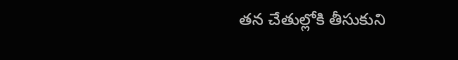తన చేతుల్లోకి తీసుకుని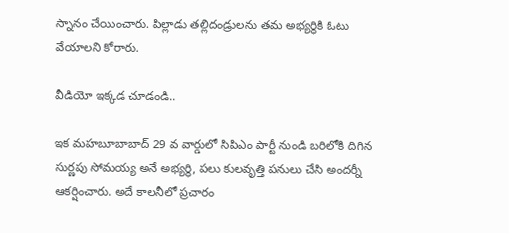స్నానం చేయించారు. పిల్లాడు తల్లిదండ్రులను తమ అభ్యర్థికి ఓటు వేయాలని కోరారు.

వీడియో ఇక్కడ చూడండి..

ఇక మహబూబాబాద్ 29 వ వార్డులో సిపిఎం పార్టీ నుండి బరిలోకి దిగిన సుర్ణపు సోమయ్య అనే అభ్యర్థి, పలు కులవృత్తి పనులు చేసి అందర్నీ ఆకర్షించారు. అదే కాలనీలో ప్రచారం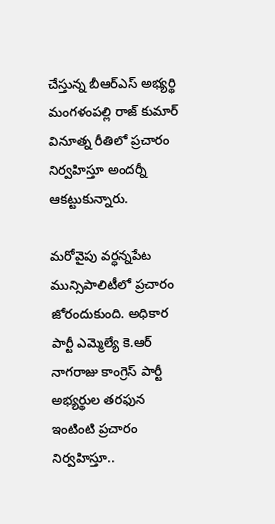చేస్తున్న బీఆర్ఎస్ అభ్యర్థి మంగళంపల్లి రాజ్ కుమార్ వినూత్న రీతిలో ప్రచారం నిర్వహిస్తూ అందర్నీ ఆకట్టుకున్నారు.

మరోవైపు వర్ధన్నపేట మున్సిపాలిటీలో ప్రచారం జోరందుకుంది. అధికార పార్టీ ఎమ్మెల్యే కె.ఆర్ నాగరాజు కాంగ్రెస్ పార్టీ అభ్యర్థుల తరఫున ఇంటింటి ప్రచారం నిర్వహిస్తూ..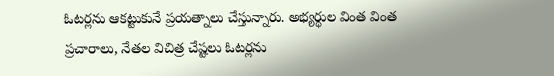ఓటర్లను ఆకట్టుకునే ప్రయత్నాలు చేస్తున్నారు. అభ్యర్థుల వింత వింత ప్రచారాలు, నేతల విచిత్ర చేష్టలు ఓటర్లను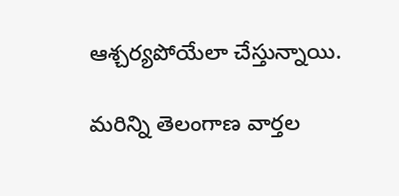ఆశ్చర్యపోయేలా చేస్తున్నాయి.

మరిన్ని తెలంగాణ వార్తల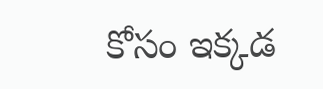కోసం ఇక్కడ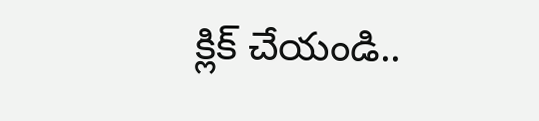క్లిక్ చేయండి..